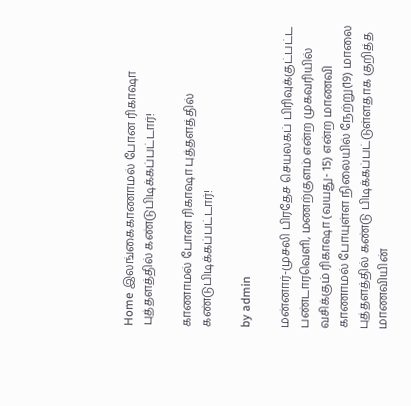Home இலங்கைகாணாமல் போன ரிகாஷா புத்தளத்தில் கண்டுபிடிக்கப்பட்டார்!

காணாமல் போன ரிகாஷா புத்தளத்தில் கண்டுபிடிக்கப்பட்டார்!

by admin

மன்னார்-முசலி பிரதேச செயலகப் பிரிவுக்குட்பட்ட பண்டாரவெளி, மணற்குளம் என்ற முகவரியில் வசிக்கும் ரிகாஷா (வயது- 15) என்ற மாணவி காணாமல் போயுள்ள நிலையில் நேற்று(19) மாலை புத்தளத்தில் கண்டு பிடிக்கப்பட்டுள்ளதாக குறித்த மாணவியின்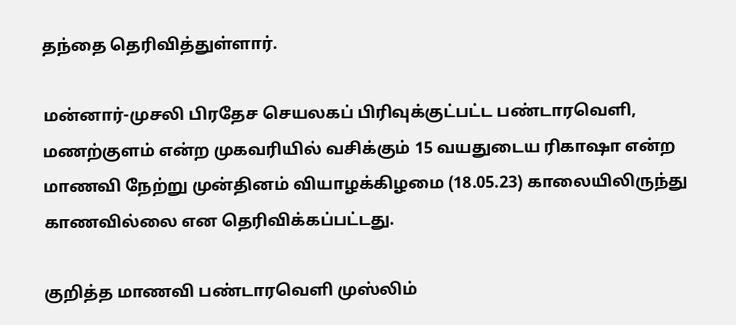தந்தை தெரிவித்துள்ளார்.

மன்னார்-முசலி பிரதேச செயலகப் பிரிவுக்குட்பட்ட பண்டாரவெளி, மணற்குளம் என்ற முகவரியில் வசிக்கும் 15 வயதுடைய ரிகாஷா என்ற மாணவி நேற்று முன்தினம் வியாழக்கிழமை (18.05.23) காலையிலிருந்து காணவில்லை என தெரிவிக்கப்பட்டது.

குறித்த மாணவி பண்டாரவெளி முஸ்லிம்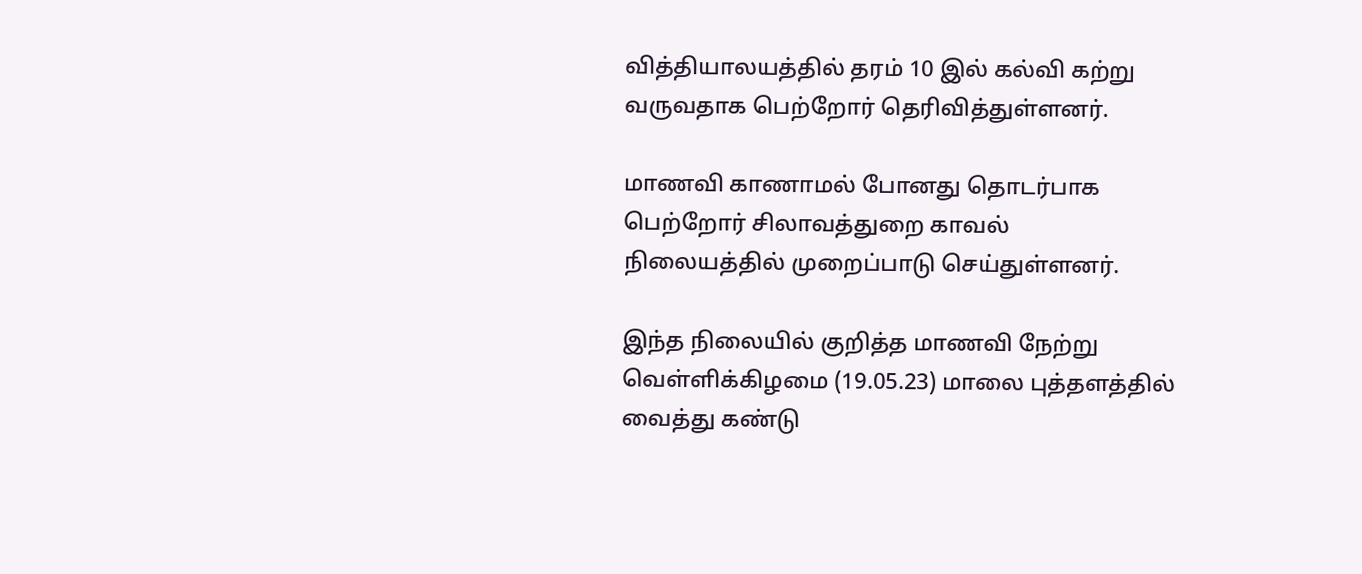வித்தியாலயத்தில் தரம் 10 இல் கல்வி கற்று வருவதாக பெற்றோர் தெரிவித்துள்ளனர்.

மாணவி காணாமல் போனது தொடர்பாக பெற்றோர் சிலாவத்துறை காவல்  நிலையத்தில் முறைப்பாடு செய்துள்ளனர்.

இந்த நிலையில் குறித்த மாணவி நேற்று வெள்ளிக்கிழமை (19.05.23) மாலை புத்தளத்தில் வைத்து கண்டு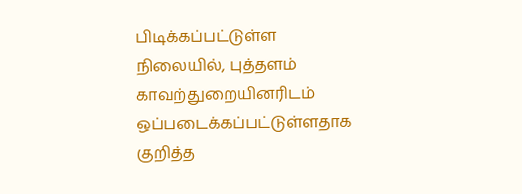பிடிக்கப்பட்டுள்ள நிலையில், புத்தளம் காவற்துறையினரிடம் ஒப்படைக்கப்பட்டுள்ளதாக குறித்த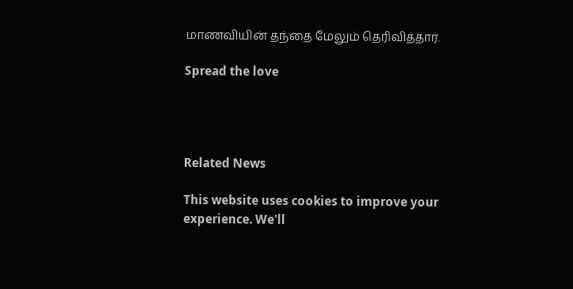மாணவியின் தந்தை மேலும் தெரிவித்தார்.

Spread the love




Related News

This website uses cookies to improve your experience. We'll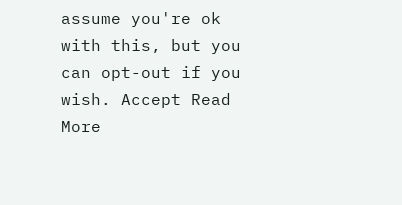assume you're ok with this, but you can opt-out if you wish. Accept Read More